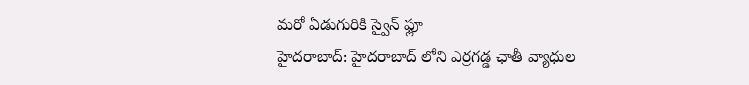మరో ఏడుగురికి స్వైన్ ఫ్లూ
హైదరాబాద్: హైదరాబాద్ లోని ఎర్రగడ్డ ఛాతీ వ్యాధుల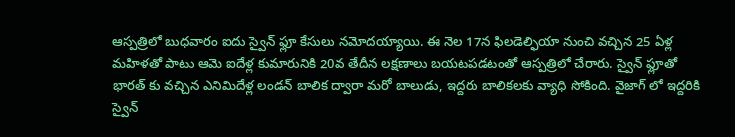ఆస్పత్రిలో బుధవారం ఐదు స్వైన్ ఫ్లూ కేసులు నమోదయ్యాయి. ఈ నెల 17న ఫిలడెల్ఫియా నుంచి వచ్చిన 25 ఏళ్ల మహిళతో పాటు ఆమె ఐదేళ్ల కుమారునికి 20వ తేదీన లక్షణాలు బయటపడటంతో ఆస్పత్రిలో చేరారు. స్వైన్ ఫ్లూతో భారత్ కు వచ్చిన ఎనిమిదేళ్ల లండన్ బాలిక ద్వారా మరో బాలుడు, ఇద్దరు బాలికలకు వ్యాధి సోకింది. వైజాగ్ లో ఇద్దరికి స్వైన్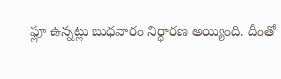ఫ్లూ ఉన్నట్లు బుధవారం నిర్ధారణ అయ్యింది. దీంతో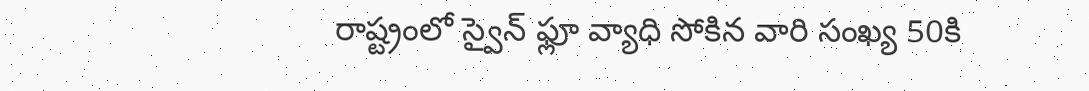రాష్ట్రంలో స్వైన్ ఫ్లూ వ్యాధి సోకిన వారి సంఖ్య 50కి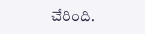చేరింది.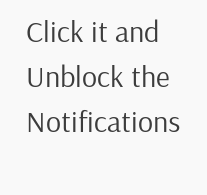Click it and Unblock the Notifications